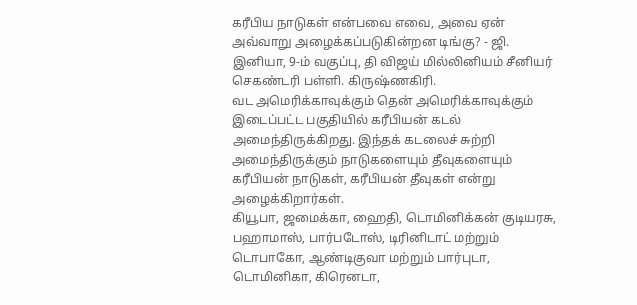கரீபிய நாடுகள் என்பவை எவை, அவை ஏன் அவ்வாறு அழைக்கப்படுகின்றன டிங்கு? - ஜி. இனியா, 9-ம் வகுப்பு, தி விஜய் மில்லினியம் சீனியர் செகண்டரி பள்ளி. கிருஷ்ணகிரி.
வட அமெரிக்காவுக்கும் தென் அமெரிக்காவுக்கும் இடைப்பட்ட பகுதியில் கரீபியன் கடல் அமைந்திருக்கிறது. இந்தக் கடலைச் சுற்றி அமைந்திருக்கும் நாடுகளையும் தீவுகளையும் கரீபியன் நாடுகள், கரீபியன் தீவுகள் என்று அழைக்கிறார்கள்.
கியூபா, ஜமைக்கா, ஹைதி, டொமினிக்கன் குடியரசு, பஹாமாஸ், பார்படோஸ், டிரினிடாட் மற்றும் டொபாகோ, ஆண்டிகுவா மற்றும் பார்புடா, டொமினிகா, கிரெனடா,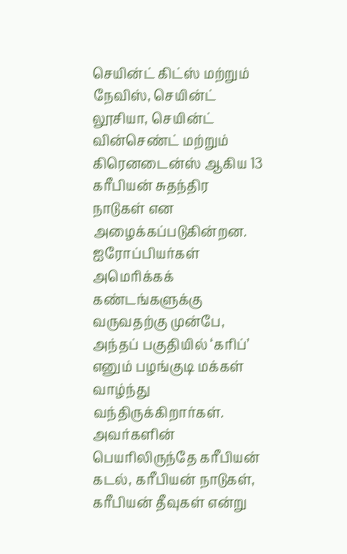செயின்ட் கிட்ஸ் மற்றும் நேவிஸ், செயின்ட் லூசியா, செயின்ட் வின்செண்ட் மற்றும் கிரெனடைன்ஸ் ஆகிய 13 கரீபியன் சுதந்திர நாடுகள் என அழைக்கப்படுகின்றன.
ஐரோப்பியர்கள் அமெரிக்கக் கண்டங்களுக்கு வருவதற்கு முன்பே, அந்தப் பகுதியில் ‘கரிப்’ எனும் பழங்குடி மக்கள் வாழ்ந்து வந்திருக்கிறார்கள். அவர்களின் பெயரிலிருந்தே கரீபியன் கடல், கரீபியன் நாடுகள், கரீபியன் தீவுகள் என்று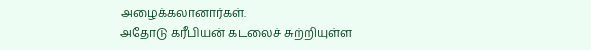அழைக்கலானார்கள்.
அதோடு கரீபியன் கடலைச் சுற்றியுள்ள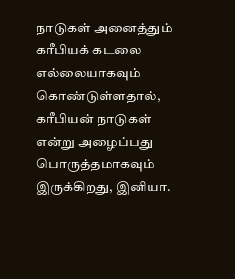நாடுகள் அனைத்தும் கரீபியக் கடலை எல்லையாகவும் கொண்டுள்ளதால், கரீபியன் நாடுகள் என்று அழைப்பது பொருத்தமாகவும் இருக்கிறது, இனியா.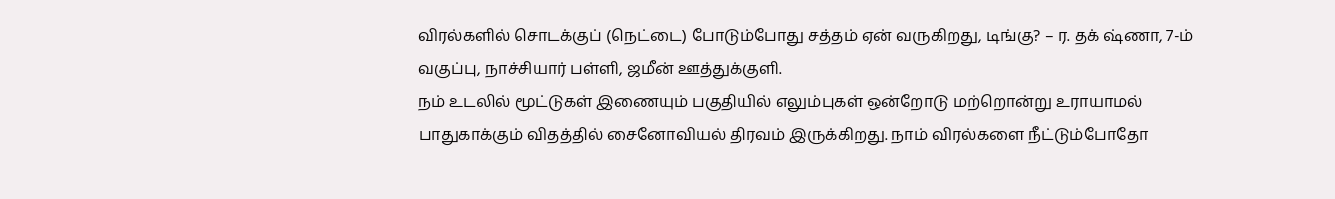விரல்களில் சொடக்குப் (நெட்டை) போடும்போது சத்தம் ஏன் வருகிறது, டிங்கு? – ர. தக் ஷ்ணா, 7-ம் வகுப்பு, நாச்சியார் பள்ளி, ஜமீன் ஊத்துக்குளி.
நம் உடலில் மூட்டுகள் இணையும் பகுதியில் எலும்புகள் ஒன்றோடு மற்றொன்று உராயாமல் பாதுகாக்கும் விதத்தில் சைனோவியல் திரவம் இருக்கிறது. நாம் விரல்களை நீட்டும்போதோ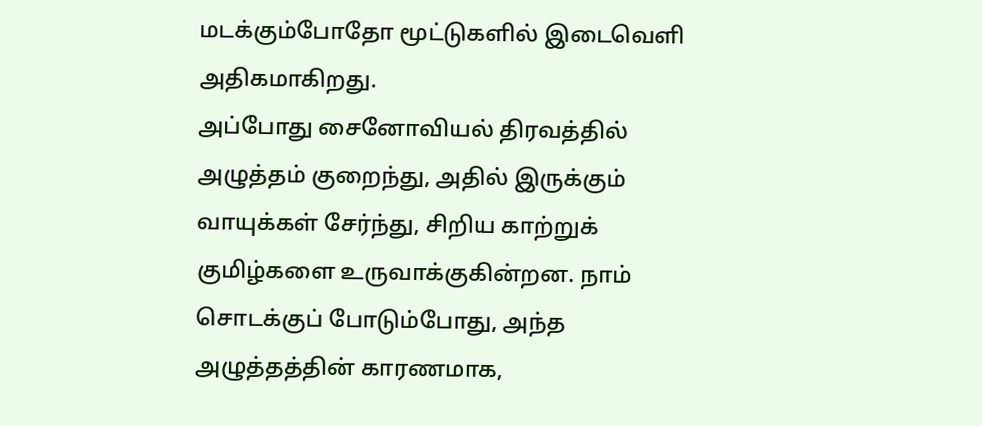மடக்கும்போதோ மூட்டுகளில் இடைவெளி அதிகமாகிறது.
அப்போது சைனோவியல் திரவத்தில் அழுத்தம் குறைந்து, அதில் இருக்கும் வாயுக்கள் சேர்ந்து, சிறிய காற்றுக் குமிழ்களை உருவாக்குகின்றன. நாம் சொடக்குப் போடும்போது, அந்த அழுத்தத்தின் காரணமாக,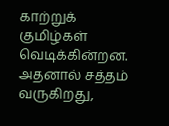காற்றுக் குமிழ்கள் வெடிக்கின்றன. அதனால் சத்தம் வருகிறது,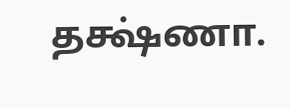தக்ஷ்ணா.